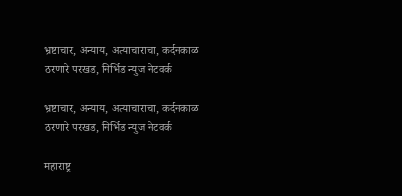भ्रष्टाचार, अन्याय, अत्याचाराचा, कर्दनकाळ ठरणारे परखड, निर्भिड न्युज नेटवर्क

भ्रष्टाचार, अन्याय, अत्याचाराचा, कर्दनकाळ ठरणारे परखड, निर्भिड न्युज नेटवर्क

महाराष्ट्र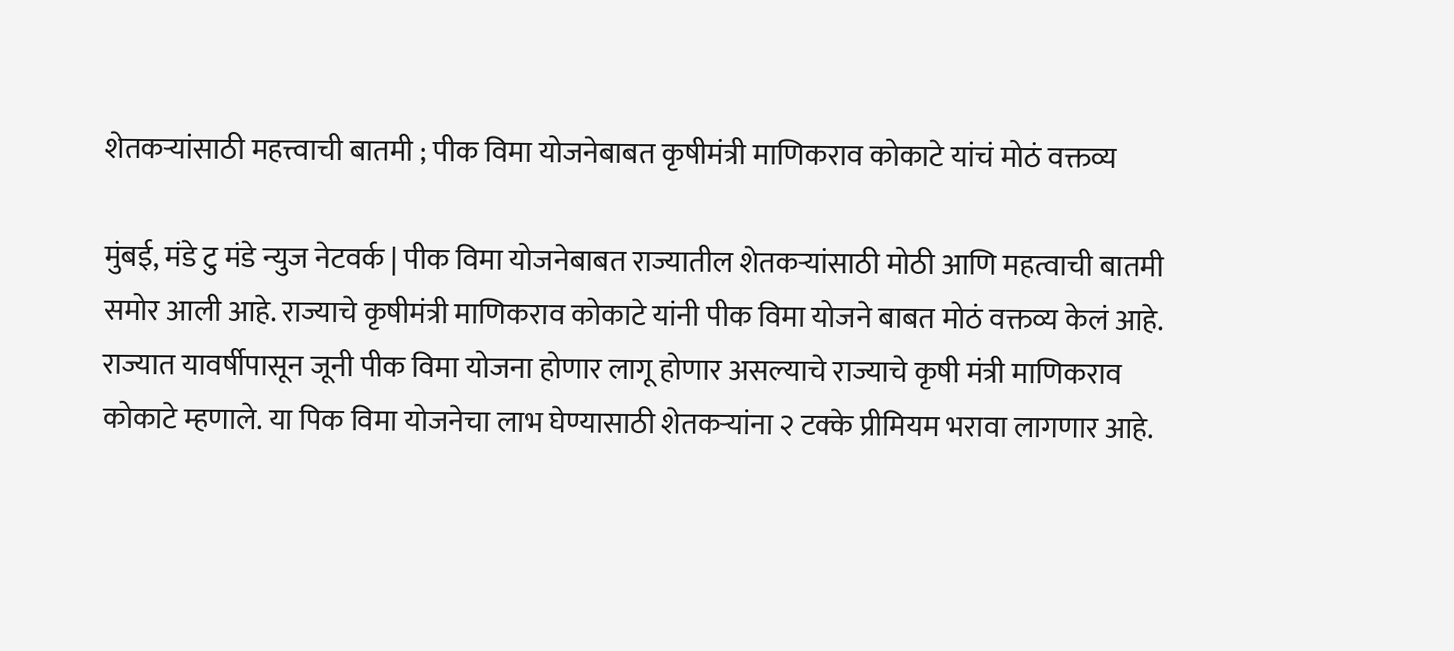शेतकऱ्यांसाठी महत्त्वाची बातमी ; पीक विमा योजनेबाबत कृषीमंत्री माणिकराव कोकाटे यांचं मोठं वक्तव्य

मुंबई, मंडे टु मंडे न्युज नेटवर्क | पीक विमा योजनेबाबत राज्यातील शेतकऱ्यांसाठी मोठी आणि महत्वाची बातमी समोर आली आहे. राज्याचे कृषीमंत्री माणिकराव कोकाटे यांनी पीक विमा योजने बाबत मोठं वक्तव्य केलं आहे. राज्यात यावर्षीपासून जूनी पीक विमा योजना होणार लागू होणार असल्याचे राज्याचे कृषी मंत्री माणिकराव कोकाटे म्हणाले. या पिक विमा योजनेचा लाभ घेण्यासाठी शेतकऱ्यांना २ टक्के प्रीमियम भरावा लागणार आहे.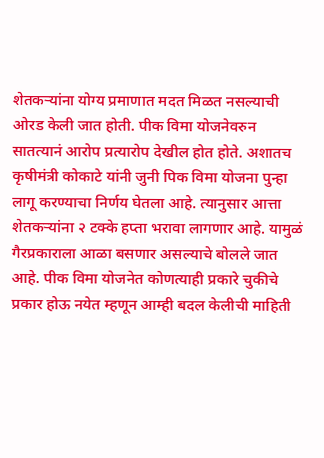शेतकऱ्यांना योग्य प्रमाणात मदत मिळत नसल्याची ओरड केली जात होती. पीक विमा योजनेवरुन सातत्यानं आरोप प्रत्यारोप देखील होत होते. अशातच कृषीमंत्री कोकाटे यांनी जुनी पिक विमा योजना पुन्हा लागू करण्याचा निर्णय घेतला आहे. त्यानुसार आत्ता शेतकऱ्यांना २ टक्के हप्ता भरावा लागणार आहे. यामुळं गैरप्रकाराला आळा बसणार असल्याचे बोलले जात आहे. पीक विमा योजनेत कोणत्याही प्रकारे चुकीचे प्रकार होऊ नयेत म्हणून आम्ही बदल केलीची माहिती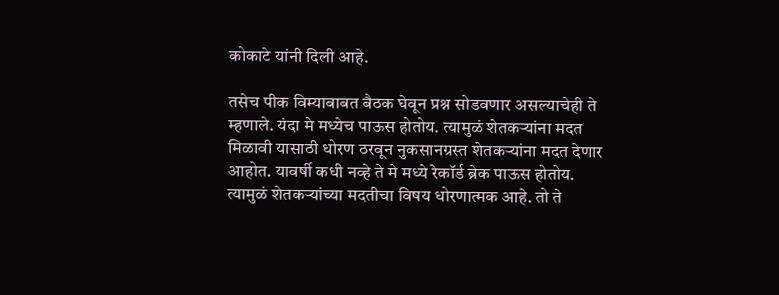कोकाटे यांनी दिली आहे.

तसेच पीक विम्याबाबत बैठक घेवून प्रश्न सोडवणार असल्याचेही ते म्हणाले. यंदा मे मध्येच पाऊस होतोय. त्यामुळं शेतकऱ्यांना मदत मिळावी यासाठी धोरण ठरवून नुकसानग्रस्त शेतकऱ्यांना मदत देणार आहोत. यावर्षी कधी नव्हे ते मे मध्ये रेकॉर्ड ब्रेक पाऊस होतोय. त्यामुळं शेतकऱ्यांच्या मदतीचा विषय धोरणात्मक आहे. तो ते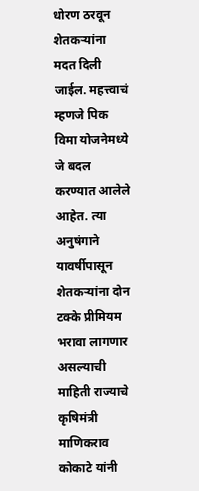धोरण ठरवून शेतकऱ्यांना मदत दिली जाईल. महत्त्वाचं म्हणजे पिक विमा योजनेमध्ये जे बदल करण्यात आलेले आहेत. त्या अनुषंगाने यावर्षीपासून शेतकऱ्यांना दोन टक्के प्रीमियम भरावा लागणार असल्याची माहिती राज्याचे कृषिमंत्री माणिकराव कोकाटे यांनी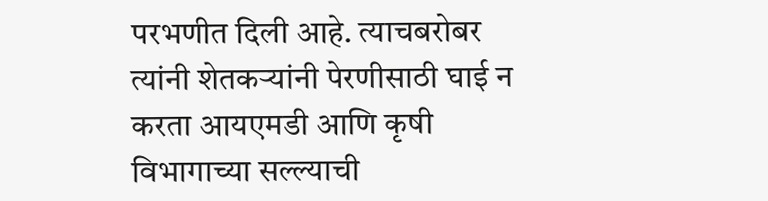परभणीत दिली आहे. त्याचबरोबर त्यांनी शेतकऱ्यांनी पेरणीसाठी घाई न करता आयएमडी आणि कृषी विभागाच्या सल्ल्याची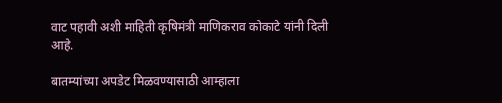वाट पहावी अशी माहिती कृषिमंत्री माणिकराव कोकाटे यांनी दिली आहे.

बातम्यांच्या अपडेट मिळवण्यासाठी आम्हाला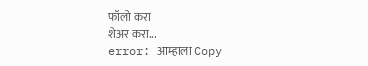फॉलो करा
शेअर करा...
error: आम्हाला Copy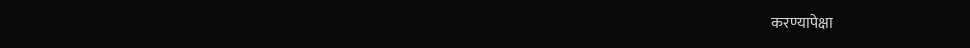करण्यापेक्षा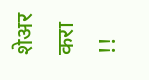शेअर करा !!